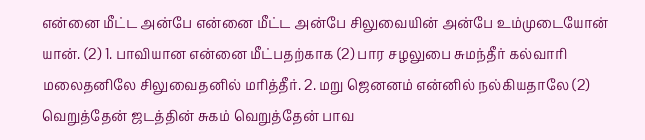என்னை மீட்ட அன்பே என்னை மீட்ட அன்பே சிலுவையின் அன்பே உம்முடையோன் யான். (2) 1. பாவியான என்னை மீட்பதற்காக (2) பார சழலுபை சுமந்தீர் கல்வாரி மலைதனிலே சிலுவைதனில் மரித்தீர். 2. மறு ஜெனனம் என்னில் நல்கியதாலே (2) வெறுத்தேன் ஜடத்தின் சுகம் வெறுத்தேன் பாவ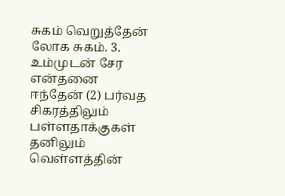சுகம் வெறுத்தேன் லோக சுகம். 3. உம்முடன் சேர என்தனை ஈந்தேன் (2) பர்வத சிகரத்திலும் பள்ளதாக்குகள் தனிலும் வெள்ளத்தின்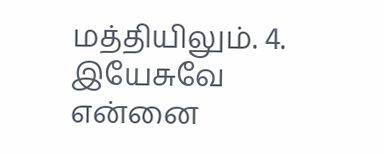மத்தியிலும். 4. இயேசுவே என்னை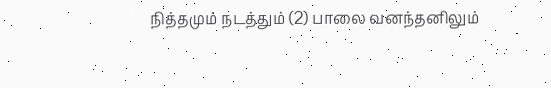நித்தமும் நடத்தும் (2) பாலை வனந்தனிலும்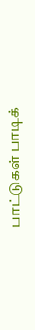பாட்டுகள் பாடிக்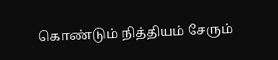கொண்டும் நித்தியம் சேரும்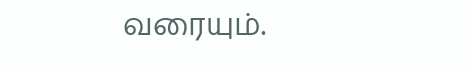வரையும்.